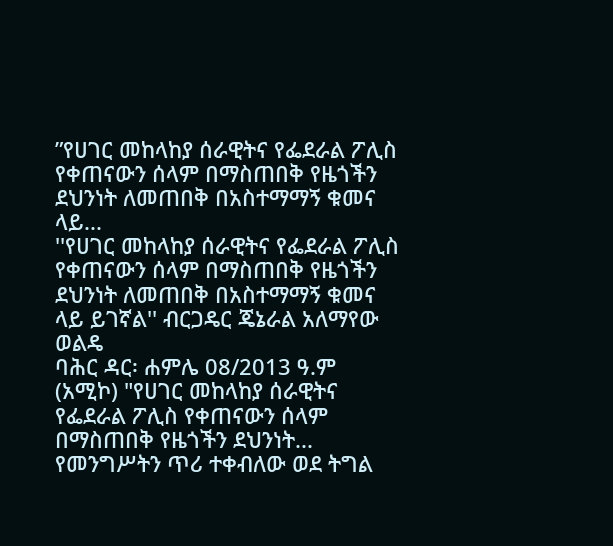”የሀገር መከላከያ ሰራዊትና የፌደራል ፖሊስ የቀጠናውን ሰላም በማስጠበቅ የዜጎችን ደህንነት ለመጠበቅ በአስተማማኝ ቁመና ላይ...
''የሀገር መከላከያ ሰራዊትና የፌደራል ፖሊስ የቀጠናውን ሰላም በማስጠበቅ የዜጎችን ደህንነት ለመጠበቅ በአስተማማኝ ቁመና ላይ ይገኛል'' ብርጋዴር ጄኔራል አለማየው ወልዴ
ባሕር ዳር፡ ሐምሌ 08/2013 ዓ.ም (አሚኮ) "የሀገር መከላከያ ሰራዊትና የፌደራል ፖሊስ የቀጠናውን ሰላም በማስጠበቅ የዜጎችን ደህንነት...
የመንግሥትን ጥሪ ተቀብለው ወደ ትግል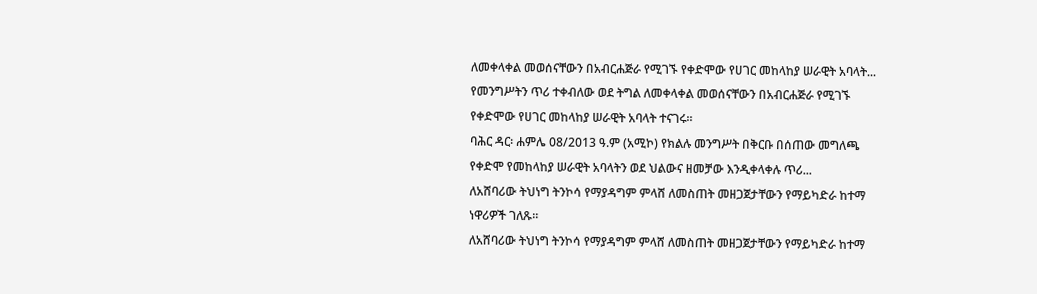ለመቀላቀል መወሰናቸውን በአብርሐጅራ የሚገኙ የቀድሞው የሀገር መከላከያ ሠራዊት አባላት...
የመንግሥትን ጥሪ ተቀብለው ወደ ትግል ለመቀላቀል መወሰናቸውን በአብርሐጅራ የሚገኙ የቀድሞው የሀገር መከላከያ ሠራዊት አባላት ተናገሩ።
ባሕር ዳር፡ ሐምሌ 08/2013 ዓ.ም (አሚኮ) የክልሉ መንግሥት በቅርቡ በሰጠው መግለጫ የቀድሞ የመከላከያ ሠራዊት አባላትን ወደ ህልውና ዘመቻው እንዲቀላቀሉ ጥሪ...
ለአሸባሪው ትህነግ ትንኮሳ የማያዳግም ምላሸ ለመስጠት መዘጋጀታቸውን የማይካድራ ከተማ ነዋሪዎች ገለጹ።
ለአሸባሪው ትህነግ ትንኮሳ የማያዳግም ምላሸ ለመስጠት መዘጋጀታቸውን የማይካድራ ከተማ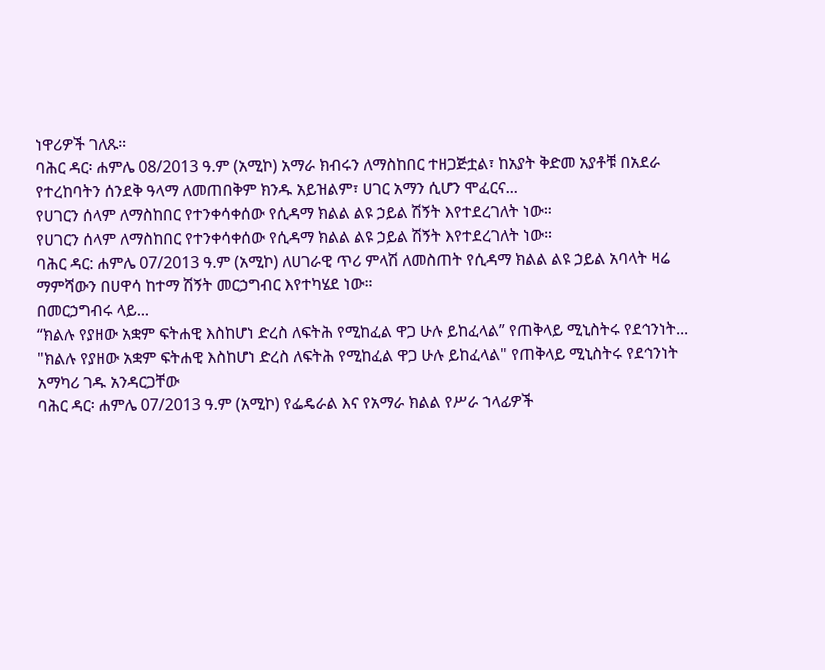ነዋሪዎች ገለጹ።
ባሕር ዳር፡ ሐምሌ 08/2013 ዓ.ም (አሚኮ) አማራ ክብሩን ለማስከበር ተዘጋጅቷል፣ ከአያት ቅድመ አያቶቹ በአደራ የተረከባትን ሰንደቅ ዓላማ ለመጠበቅም ክንዱ አይዝልም፣ ሀገር አማን ሲሆን ሞፈርና...
የሀገርን ሰላም ለማስከበር የተንቀሳቀሰው የሲዳማ ክልል ልዩ ኃይል ሽኝት እየተደረገለት ነው።
የሀገርን ሰላም ለማስከበር የተንቀሳቀሰው የሲዳማ ክልል ልዩ ኃይል ሽኝት እየተደረገለት ነው።
ባሕር ዳር: ሐምሌ 07/2013 ዓ.ም (አሚኮ) ለሀገራዊ ጥሪ ምላሽ ለመስጠት የሲዳማ ክልል ልዩ ኃይል አባላት ዛሬ ማምሻውን በሀዋሳ ከተማ ሽኝት መርኃግብር እየተካሄደ ነው።
በመርኃግብሩ ላይ...
“ክልሉ የያዘው አቋም ፍትሐዊ እስከሆነ ድረስ ለፍትሕ የሚከፈል ዋጋ ሁሉ ይከፈላል” የጠቅላይ ሚኒስትሩ የደኅንነት...
"ክልሉ የያዘው አቋም ፍትሐዊ እስከሆነ ድረስ ለፍትሕ የሚከፈል ዋጋ ሁሉ ይከፈላል" የጠቅላይ ሚኒስትሩ የደኅንነት አማካሪ ገዱ አንዳርጋቸው
ባሕር ዳር፡ ሐምሌ 07/2013 ዓ.ም (አሚኮ) የፌዴራል እና የአማራ ክልል የሥራ ኀላፊዎች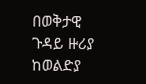በወቅታዊ ጉዳይ ዙሪያ ከወልድያ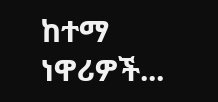ከተማ ነዋሪዎች...